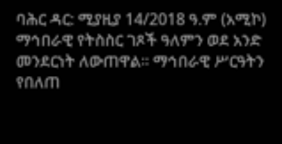ባሕር ዳር: ሚያዚያ 14/2018 ዓ.ም (አሚኮ) ማኅበራዊ የትስስር ገጾች ዓለምን ወደ አንድ መንደርነት ለውጠዋል። ማኅበራዊ ሥርዓትን የበለጠ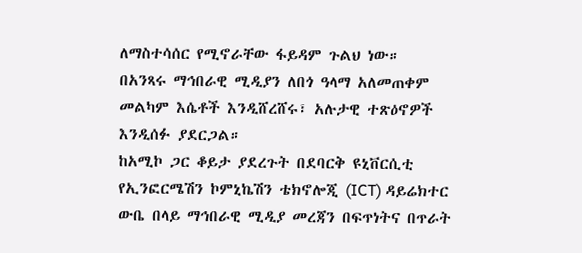ለማስተሳሰር የሚኖራቸው ፋይዳም ጉልህ ነው።
በአንጻሩ ማኅበራዊ ሚዲያን ለበጎ ዓላማ አለመጠቀም መልካም እሴቶች እንዲሸረሸሩ፣ አሉታዊ ተጽዕኖዎች እንዲሰፉ ያደርጋል።
ከአሚኮ ጋር ቆይታ ያደረጉት በደባርቅ ዩኒቨርሲቲ የኢንፎርሜሽን ኮምኒኬሽን ቴክኖሎጂ (ICT) ዳይሬክተር ውቤ በላይ ማኅበራዊ ሚዲያ መረጃን በፍጥነትና በጥራት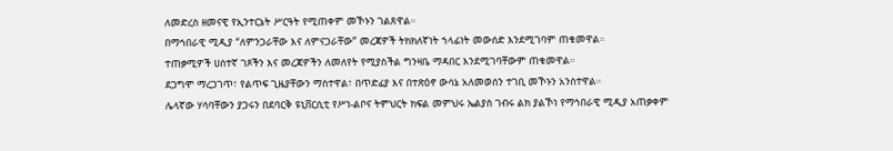ለመድረስ ዘመናዊ የኢንተርኔት ሥርዓት የሚጠቀም መኾኑን ገልጸዋል።
በማኅበራዊ ሚዲያ “ለምንጋራቸው እና ለምናጋራቸው” መረጃዎች ትክክለኛነት ኀላፊነት መውሰድ እንደሚገባም ጠቁመዋል።
ተጠቃሚዎች ሀሰተኛ ገጾችን እና መረጃዎችን ለመለየት የሚያስችል ግንዛቤ ማዳበር እንደሚገባቸውም ጠቁመዋል።
ደጋግሞ ማረጋገጥ፣ የልጥፍ ጊዜያቸውን ማስተዋል፣ በጥድፊያ እና በተጽዕኖ ውሳኔ አለመወሰን ተገቢ መኾኑን አንስተዋል።
ሌላኛው ሃሳባቸውን ያጋሩን በደባርቅ ዩኒቨርሲቲ የሥነ-ልቦና ትምህርት ክፍል መምህሩ ኤልያስ ገብሩ ልክ ያልኾነ የማኅበራዊ ሚዲያ አጠቃቀም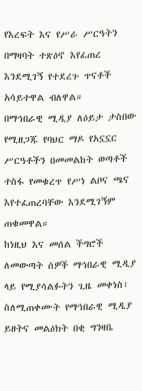የእረፍት እና የሥራ ሥርዓትን በማዛባት ተጽዕኖ እየፈጠረ እንደሚገኝ የተደረጉ ጥናቶች አሳይተዋል ብለዋል።
በማኅበራዊ ሚዲያ ለዕይታ ታስበው የሚዘጋጁ የባህር ማዶ የአኗኗር ሥርዓቶችን በመመልከት ወጣቶች ተስፋ የመቁረጥ የሥነ ልቦና ጫና እየተፈጠረባቸው እንደሚገኝም ጠቁመዋል።
ከነዚህ እና መሰል ችግሮች ለመውጣት ሰዎች ማኅበራዊ ሚዲያ ላይ የሚያሳልፉትን ጊዜ መቀነስ፣ ስለሚጠቀሙት የማኅበራዊ ሚዲያ ይዘትና መልዕክት በቂ ግንዛቤ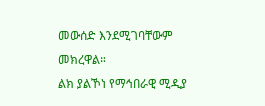መውሰድ እንደሚገባቸውም መክረዋል።
ልክ ያልኾነ የማኅበራዊ ሚዲያ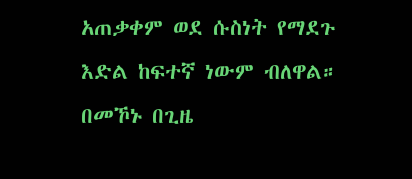አጠቃቀም ወደ ሱስነት የማደጉ እድል ከፍተኛ ነውም ብለዋል። በመኾኑ በጊዜ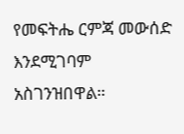የመፍትሔ ርምጃ መውሰድ እንደሚገባም አስገንዝበዋል።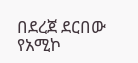በደረጀ ደርበው
የአሚኮ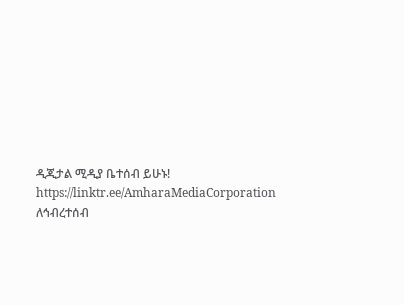ዲጂታል ሚዲያ ቤተሰብ ይሁኑ!
https://linktr.ee/AmharaMediaCorporation
ለኅብረተሰብ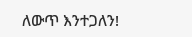ለውጥ እንተጋለን!